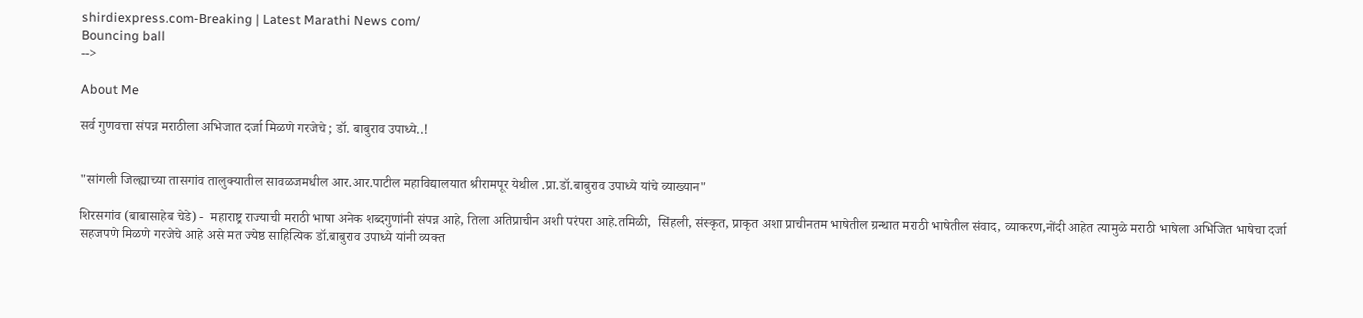shirdiexpress.com-Breaking | Latest Marathi News com/
Bouncing ball
-->

About Me

सर्व गुणवत्ता संपन्न मराठीला अभिजात दर्जा मिळणे गरजेचे ; डॉ. बाबुराव उपाध्ये..!


"सांगली जिल्ह्याच्या तासगांव तालुक्यातील सावळजमधील आर.आर.पाटील महाविद्यालयात श्रीरामपूर येथील .प्रा.डॉ.बाबुराव उपाध्ये यांचे व्याख्यान"

शिरसगांव (बाबासाहेब चेडे) -  महाराष्ट्र राज्याची मराठी भाषा अनेक शब्दगुणांनी संपन्न आहे, तिला अतिप्राचीन अशी परंपरा आहे.तमिळी,  सिंहली, संस्कृत, प्राकृत अशा प्राचीनतम भाषेतील ग्रन्थात मराठी भाषेतील संवाद, व्याकरण,नोंदी आहेत त्यामुळे मराठी भाषेला अभिजित भाषेचा दर्जा सहजपणे मिळणे गरजेचे आहे असे मत ज्येष्ठ साहित्यिक डॉ.बाबुराव उपाध्ये यांनी व्यक्त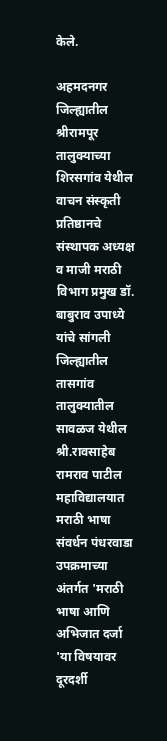केले.

अहमदनगर जिल्ह्यातील श्रीरामपूर तालुक्याच्या शिरसगांव येथील वाचन संस्कृती प्रतिष्ठानचे संस्थापक अध्यक्ष व माजी मराठी विभाग प्रमुख डॉ. बाबुराव उपाध्ये यांचे सांगली जिल्ह्यातील तासगांव तालुक्यातील सावळज येथील श्री.रावसाहेब रामराव पाटील महाविद्यालयात मराठी भाषा संवर्धन पंधरवाडा उपक्रमाच्या अंतर्गत 'मराठी भाषा आणि अभिजात दर्जा 'या विषयावर दूरदर्शी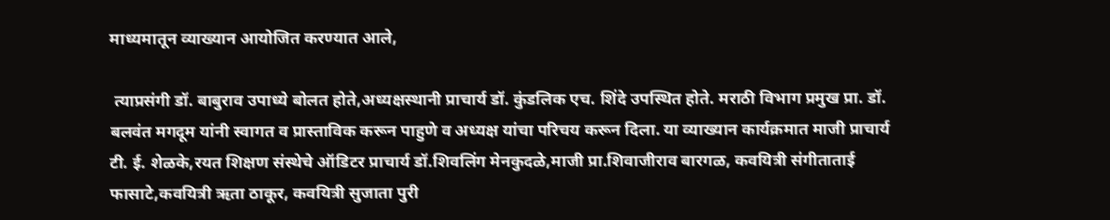माध्यमातून व्याख्यान आयोजित करण्यात आले,

 त्याप्रसंगी डॉ. बाबुराव उपाध्ये बोलत होते,अध्यक्षस्थानी प्राचार्य डॉ. कुंडलिक एच. शिंदे उपस्थित होते. मराठी विभाग प्रमुख प्रा. डॉ. बलवंत मगदूम यांनी स्वागत व प्रास्ताविक करून पाहुणे व अध्यक्ष यांचा परिचय करून दिला. या व्याख्यान कार्यक्रमात माजी प्राचार्य टी. ई. शेळके,रयत शिक्षण संस्थेचे ऑडिटर प्राचार्य डॉ.शिवलिंग मेनकुदळे,माजी प्रा.शिवाजीराव बारगळ, कवयित्री संगीताताई फासाटे,कवयित्री ऋता ठाकूर, कवयित्री सुजाता पुरी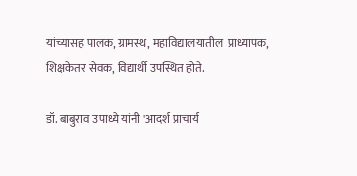यांच्यासह पालक, ग्रामस्थ, महाविद्यालयातील  प्राध्यापक, शिक्षकेतर सेवक, विद्यार्थी उपस्थित होते.

डॉ. बाबुराव उपाध्ये यांनी 'आदर्श प्राचार्य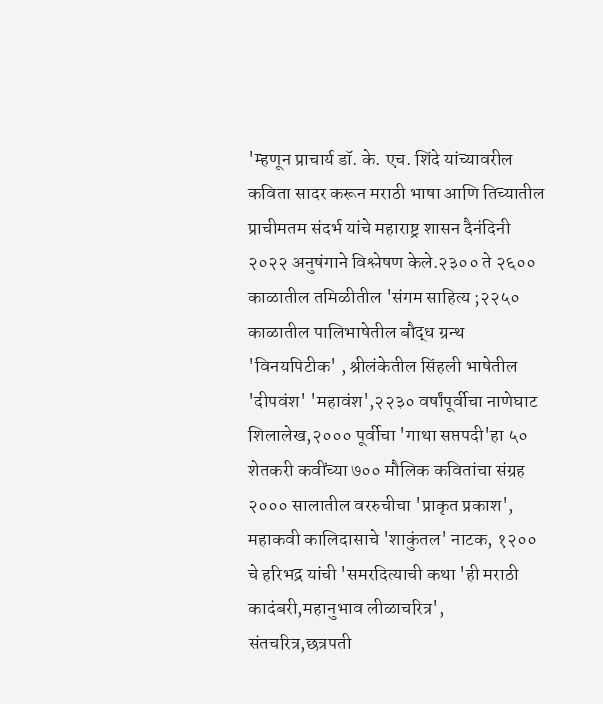'म्हणून प्राचार्य डॉ. के. एच. शिंदे यांच्यावरील कविता सादर करून मराठी भाषा आणि तिच्यातील प्राचीमतम संदर्भ यांचे महाराष्ट्र शासन दैनंदिनी २०२२ अनुषंगाने विश्लेषण केले.२३०० ते २६०० काळातील तमिळीतील 'संगम साहित्य ;२२५० काळातील पालिभाषेतील बौद्ध ग्रन्थ 'विनयपिटीक' , श्रीलंकेतील सिंहली भाषेतील 'दीपवंश' 'महावंश',२२३० वर्षांपूर्वीचा नाणेघाट शिलालेख,२००० पूर्वीचा 'गाथा सप्तपदी'हा ५० शेतकरी कवींच्या ७०० मौलिक कवितांचा संग्रह २००० सालातील वररुचीचा 'प्राकृत प्रकाश', महाकवी कालिदासाचे 'शाकुंतल' नाटक, १२०० चे हरिभद्र यांची 'समरदित्याची कथा 'ही मराठी कादंबरी,महानुभाव लीळाचरित्र', संतचरित्र,छत्रपती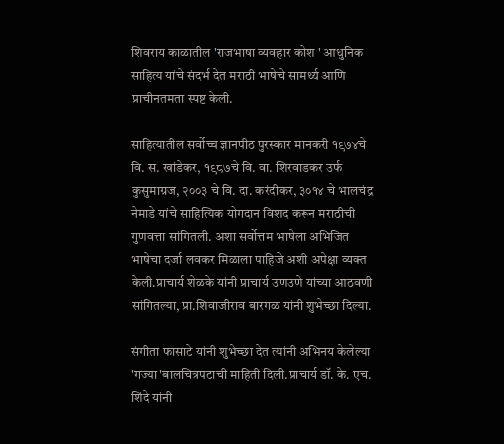शिवराय काळातील 'राजभाषा व्यवहार कोश ' आधुनिक साहित्य यांचे संदर्भ देत मराठी भाषेचे सामर्थ्य आणि प्राचीनतमता स्पष्ट केली.

साहित्यातील सर्वोच्च ज्ञानपीठ पुरस्कार मानकरी १९७४चे  वि. स. खांडेकर, १९८७चे वि. वा. शिरवाडकर उर्फ कुसुमाग्रज, २००३ चे वि. दा. करंदीकर, ३०१४ चे भालचंद्र नेमाडे यांचे साहित्यिक योगदान विशद करून मराठीची गुणवत्ता सांगितली. अशा सर्वोत्तम भाषेला अभिजित भाषेचा दर्जा लवकर मिळाला पाहिजे अशी अपेक्षा व्यक्त केली.प्राचार्य शेळके यांनी प्राचार्य उणउणे यांच्या आठवणी सांगितल्या, प्रा.शिवाजीराव बारगळ यांनी शुभेच्छा दिल्या.

संगीता फासाटे यांनी शुभेच्छा देत त्यांनी अभिनय केलेल्या 'गज्या'बालचित्रपटाची माहिती दिली.प्राचार्य डॉ. के. एच. शिंदे यांनी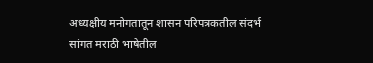अध्यक्षीय मनोगतातून शासन परिपत्रकतील संदर्भ सांगत मराठी भाषेतील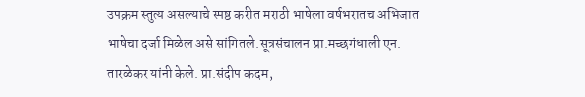उपक्रम स्तुत्य असल्याचे स्पष्ठ करीत मराठी भाषेला वर्षभरातच अभिजात भाषेचा दर्जा मिळेल असे सांगितले.सूत्रसंचालन प्रा.मच्छगंधाली एन. तारळेकर यांनी केले. प्रा.संदीप कदम,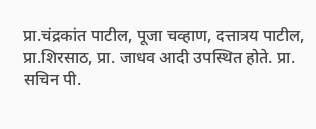प्रा.चंद्रकांत पाटील, पूजा चव्हाण, दत्तात्रय पाटील, प्रा.शिरसाठ, प्रा. जाधव आदी उपस्थित होते. प्रा. सचिन पी.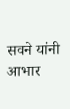सवने यांनी आभार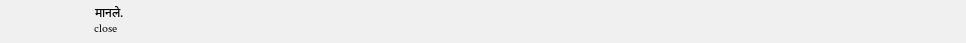मानले.
close